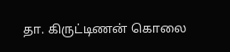தா. கிருட்டிணன் கொலை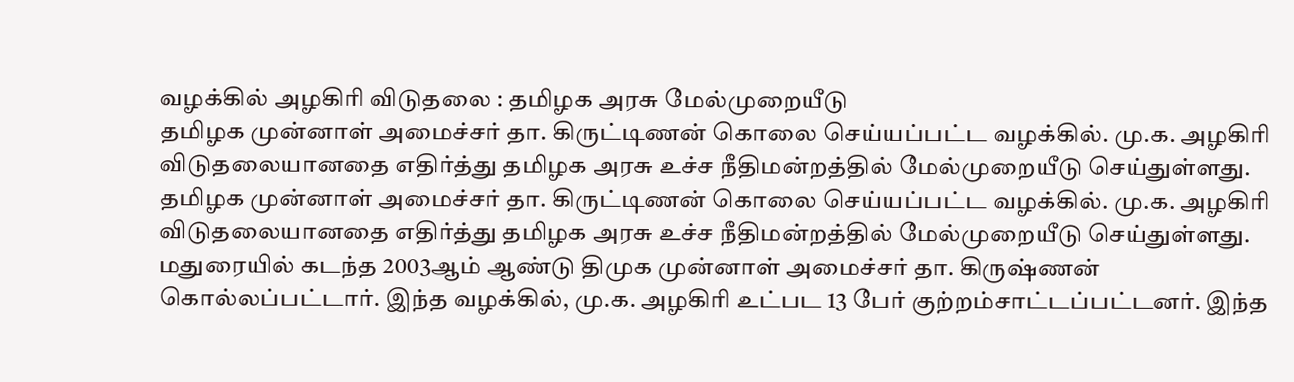வழக்கில் அழகிரி விடுதலை : தமிழக அரசு மேல்முறையீடு
தமிழக முன்னாள் அமைச்சர் தா. கிருட்டிணன் கொலை செய்யப்பட்ட வழக்கில். மு.க. அழகிரி விடுதலையானதை எதிர்த்து தமிழக அரசு உச்ச நீதிமன்றத்தில் மேல்முறையீடு செய்துள்ளது.
தமிழக முன்னாள் அமைச்சர் தா. கிருட்டிணன் கொலை செய்யப்பட்ட வழக்கில். மு.க. அழகிரி விடுதலையானதை எதிர்த்து தமிழக அரசு உச்ச நீதிமன்றத்தில் மேல்முறையீடு செய்துள்ளது.
மதுரையில் கடந்த 2003ஆம் ஆண்டு திமுக முன்னாள் அமைச்சர் தா. கிருஷ்ணன் கொல்லப்பட்டார். இந்த வழக்கில், மு.க. அழகிரி உட்பட 13 பேர் குற்றம்சாட்டப்பட்டனர். இந்த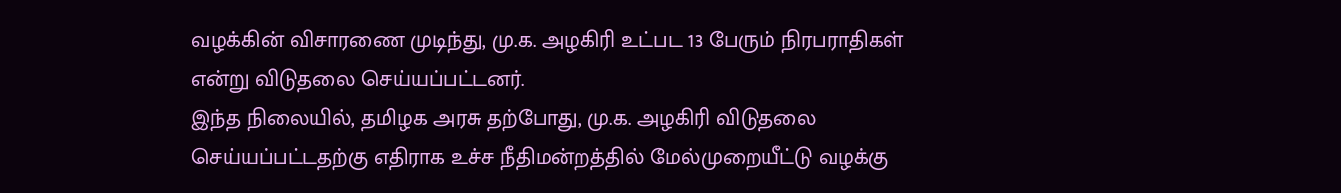வழக்கின் விசாரணை முடிந்து, மு.க. அழகிரி உட்பட 13 பேரும் நிரபராதிகள் என்று விடுதலை செய்யப்பட்டனர்.
இந்த நிலையில், தமிழக அரசு தற்போது, மு.க. அழகிரி விடுதலை செய்யப்பட்டதற்கு எதிராக உச்ச நீதிமன்றத்தில் மேல்முறையீட்டு வழக்கு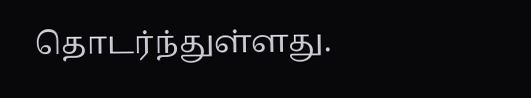தொடர்ந்துள்ளது.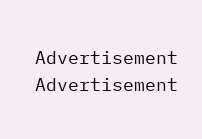Advertisement
Advertisement